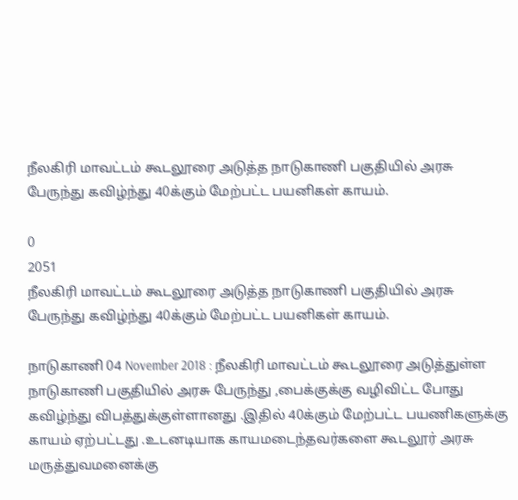நீலகிரி மாவட்டம் கூடலூரை அடுத்த நாடுகாணி பகுதியில் அரசு பேருந்து கவிழ்ந்து 40க்கும் மேற்பட்ட பயனிகள் காயம்.

0
2051
நீலகிரி மாவட்டம் கூடலூரை அடுத்த நாடுகாணி பகுதியில் அரசு பேருந்து கவிழ்ந்து 40க்கும் மேற்பட்ட பயனிகள் காயம்.

நாடுகாணி 04 November 2018 : நீலகிரி மாவட்டம் கூடலூரை அடுத்துள்ள நாடுகாணி பகுதியில் அரசு பேருந்து ,பைக்குக்கு வழிவிட்ட போது கவிழ்ந்து விபத்துக்குள்ளானது .இதில் 40க்கும் மேற்பட்ட பயணிகளுக்கு காயம் ஏற்பட்டது .உடனடியாக காயமடைந்தவர்களை கூடலூர் அரசு மருத்துவமனைக்கு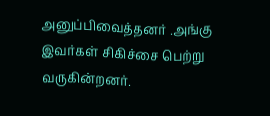அனுப்பிவைத்தனர் .அங்கு இவர்கள் சிகிச்சை பெற்று வருகின்றனர்.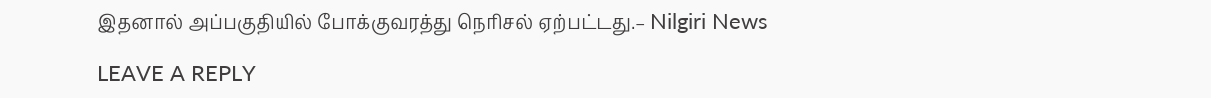இதனால் அப்பகுதியில் போக்குவரத்து நெரிசல் ஏற்பட்டது.– Nilgiri News

LEAVE A REPLY